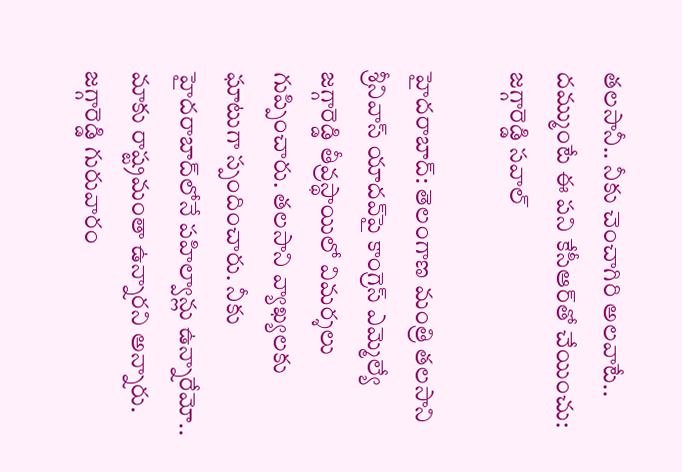తలసానీ.. నీకు చెంచాగిరి అలవాటే.. దమ్ముంటే ఈ పని కేసీఆర్‌తో చేయించు: జగ్గారెడ్డి సవాల్

హైదరాబాద్: తెలంగాణ మంత్రి తలసాని శ్రీనివాస్ యాదవ్‌పై కాంగ్రెస్ ఎమ్మెల్యే జగ్గారెడ్డి తీవ్రస్థాయిలో విమర్శలు గుప్పించారు. తలసాని వ్యాఖ్యలకు ఘాటుగా స్పందించారు. నీకు హైదరాబాద్‌లోనే పహిల్వాన్లు ఉన్నారేమో.. మాకు రాష్ట్రమంతా ఉన్నారని అన్నారు. జగ్గారెడ్డి గురువారం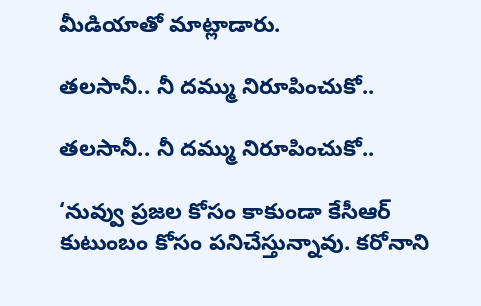మీడియాతో మాట్లాడారు.

తలసానీ.. నీ దమ్ము నిరూపించుకో..

తలసానీ.. నీ దమ్ము నిరూపించుకో..

‘నువ్వు ప్రజల కోసం కాకుండా కేసీఆర్ కుటుంబం కోసం పనిచేస్తున్నావు. కరోనాని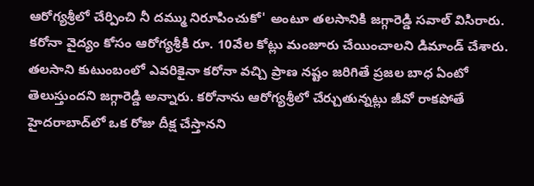ఆరోగ్యశ్రీలో చేర్పించి నీ దమ్ము నిరూపించుకో' అంటూ తలసానికి జగ్గారెడ్డి సవాల్ విసిరారు. కరోనా వైద్యం కోసం ఆరోగ్యశ్రీకి రూ. 10వేల కోట్లు మంజూరు చేయించాలని డిమాండ్ చేశారు. తలసాని కుటుంబంలో ఎవరికైనా కరోనా వచ్చి ప్రాణ నష్టం జరిగితే ప్రజల బాధ ఏంటో తెలుస్తుందని జగ్గారెడ్డి అన్నారు. కరోనాను ఆరోగ్యశ్రీలో చేర్చుతున్నట్లు జీవో రాకపోతే హైదరాబాద్‌లో ఒక రోజు దీక్ష చేస్తానని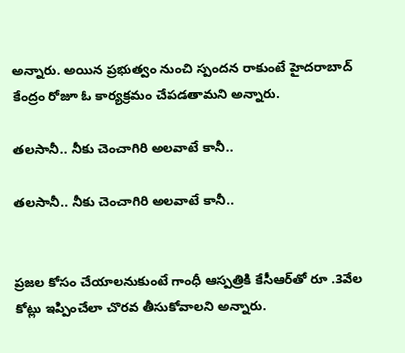అన్నారు. అయిన ప్రభుత్వం నుంచి స్పందన రాకుంటే హైదరాబాద్ కేంద్రం రోజూ ఓ కార్యక్రమం చేపడతామని అన్నారు.

తలసానీ.. నీకు చెంచాగిరి అలవాటే కానీ..

తలసానీ.. నీకు చెంచాగిరి అలవాటే కానీ..


ప్రజల కోసం చేయాలనుకుంటే గాంధీ ఆస్పత్రికి కేసీఆర్‌తో రూ .3వేల కోట్లు ఇప్పించేలా చొరవ తీసుకోవాలని అన్నారు.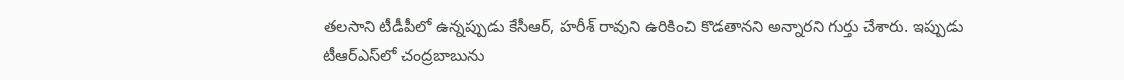తలసాని టీడీపీలో ఉన్నప్పుడు కేసీఆర్, హరీశ్ రావుని ఉరికించి కొడతానని అన్నారని గుర్తు చేశారు. ఇప్పుడు టీఆర్ఎస్‌లో చంద్రబాబును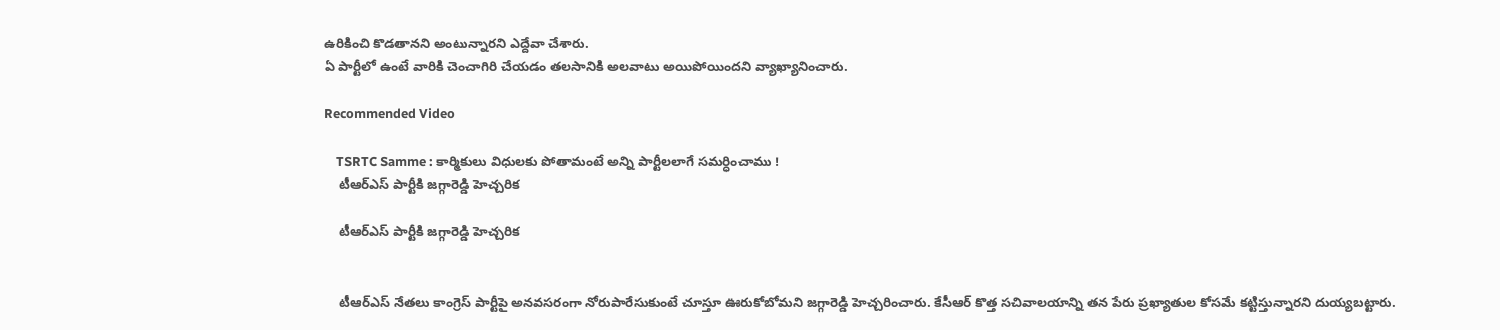ఉరికించి కొడతానని అంటున్నారని ఎద్దేవా చేశారు.
ఏ పార్టీలో ఉంటే వారికి చెంచాగిరి చేయడం తలసానికి అలవాటు అయిపోయిందని వ్యాఖ్యానించారు.

Recommended Video

    TSRTC Samme : కార్మికులు విధులకు పోతామంటే అన్ని పార్టీలలాగే సమర్ధించాము !
    టీఆర్ఎస్ పార్టీకి జగ్గారెడ్డి హెచ్చరిక

    టీఆర్ఎస్ పార్టీకి జగ్గారెడ్డి హెచ్చరిక


    టీఆర్ఎస్ నేతలు కాంగ్రెస్ పార్టీపై అనవసరంగా నోరుపారేసుకుంటే చూస్తూ ఊరుకోబోమని జగ్గారెడ్డి హెచ్చరించారు. కేసీఆర్ కొత్త సచివాలయాన్ని తన పేరు ప్రఖ్యాతుల కోసమే కట్టిస్తున్నారని దుయ్యబట్టారు.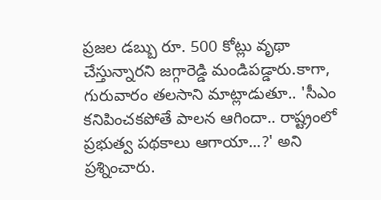ప్రజల డబ్బు రూ. 500 కోట్లు వృథా చేస్తున్నారని జగ్గారెడ్డి మండిపడ్డారు.కాగా, గురువారం తలసాని మాట్లాడుతూ.. 'సీఎం కనిపించకపోతే పాలన ఆగిందా.. రాష్ట్రంలో ప్రభుత్వ పథకాలు ఆగాయా...?' అని ప్రశ్నించారు.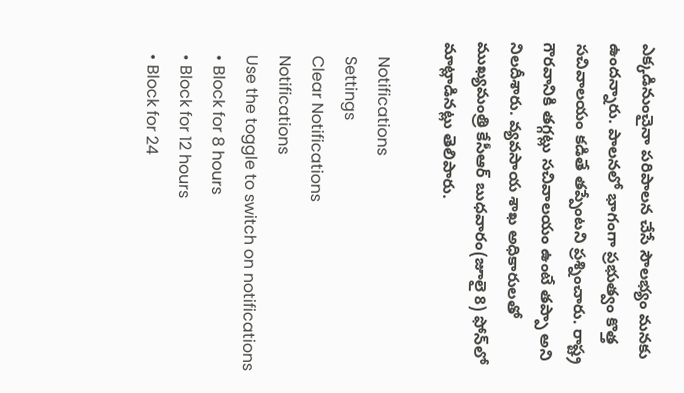ఎక్కడినుంచైనా పరిపాలన చేసే సౌలభ్యం మనకు ఉందన్నారు. పాలనలో భాగంగా ప్రభుత్వం కొత్త సచివాలయం కడితే తప్పేంటని ప్రశ్నించారు. రాష్ట్ర గౌరవానికి తగ్గట్లు సచివాలయం ఉంటే తప్పా అని నిలదీశారు. వ్యవసాయ శాఖ అధికారులతో ముఖ్యమంత్రి కేసీఆర్ బుధవారం(జూలై 8) ఫోన్‌లో మాట్లాడినట్లు తెలిపారు.

    Notifications
    Settings
    Clear Notifications
    Notifications
    Use the toggle to switch on notifications
    • Block for 8 hours
    • Block for 12 hours
    • Block for 24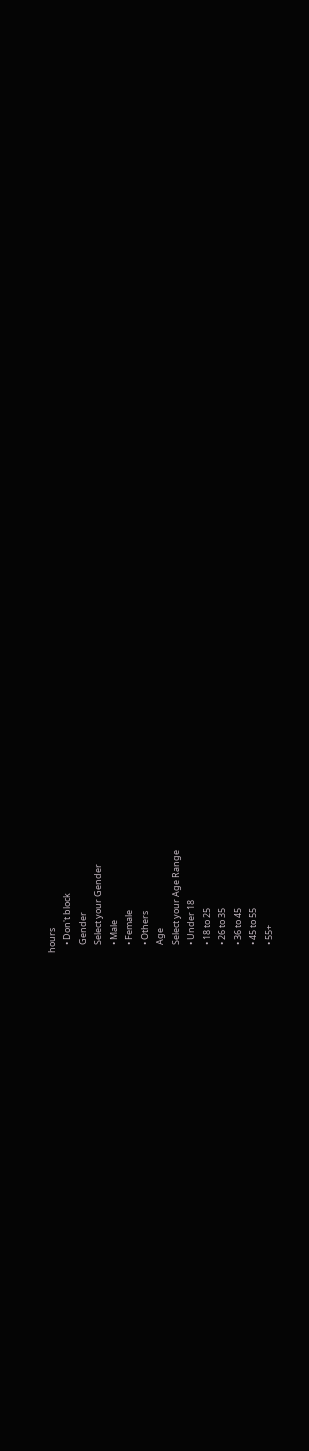hours
    • Don't block
    Gender
    Select your Gender
    • Male
    • Female
    • Others
    Age
    Select your Age Range
    • Under 18
    • 18 to 25
    • 26 to 35
    • 36 to 45
    • 45 to 55
    • 55+